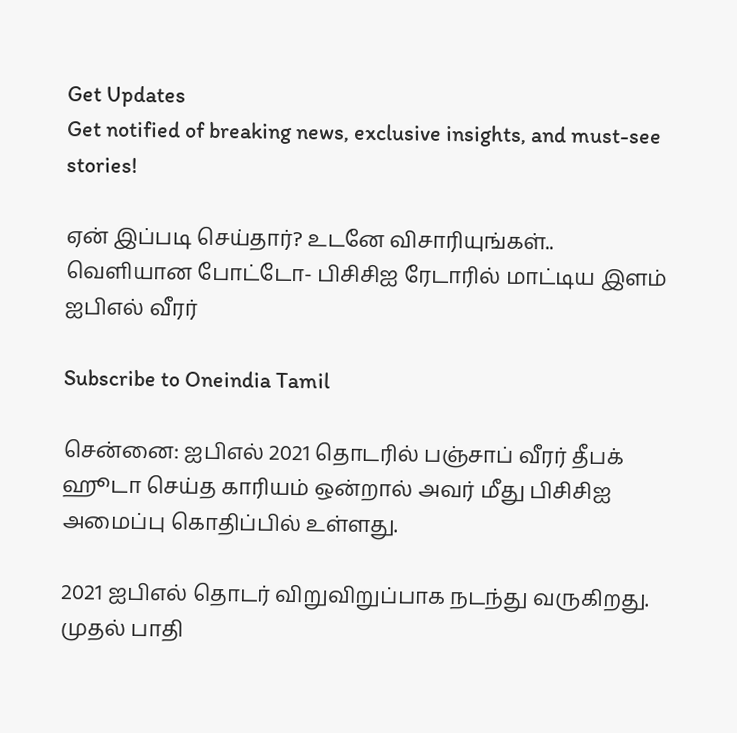Get Updates
Get notified of breaking news, exclusive insights, and must-see stories!

ஏன் இப்படி செய்தார்? உடனே விசாரியுங்கள்.. வெளியான போட்டோ- பிசிசிஐ ரேடாரில் மாட்டிய இளம் ஐபிஎல் வீரர்

Subscribe to Oneindia Tamil

சென்னை: ஐபிஎல் 2021 தொடரில் பஞ்சாப் வீரர் தீபக் ஹூடா செய்த காரியம் ஒன்றால் அவர் மீது பிசிசிஐ அமைப்பு கொதிப்பில் உள்ளது.

2021 ஐபிஎல் தொடர் விறுவிறுப்பாக நடந்து வருகிறது. முதல் பாதி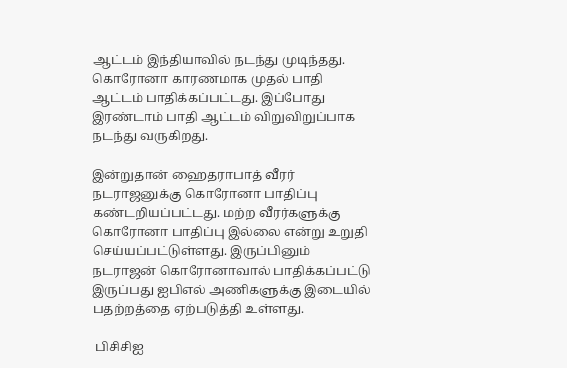ஆட்டம் இந்தியாவில் நடந்து முடிந்தது. கொரோனா காரணமாக முதல் பாதி ஆட்டம் பாதிக்கப்பட்டது. இப்போது இரண்டாம் பாதி ஆட்டம் விறுவிறுப்பாக நடந்து வருகிறது.

இன்றுதான் ஹைதராபாத் வீரர் நடராஜனுக்கு கொரோனா பாதிப்பு கண்டறியப்பட்டது. மற்ற வீரர்களுக்கு கொரோனா பாதிப்பு இல்லை என்று உறுதி செய்யப்பட்டுள்ளது. இருப்பினும் நடராஜன் கொரோனாவால் பாதிக்கப்பட்டு இருப்பது ஐபிஎல் அணிகளுக்கு இடையில் பதற்றத்தை ஏற்படுத்தி உள்ளது.

 பிசிசிஐ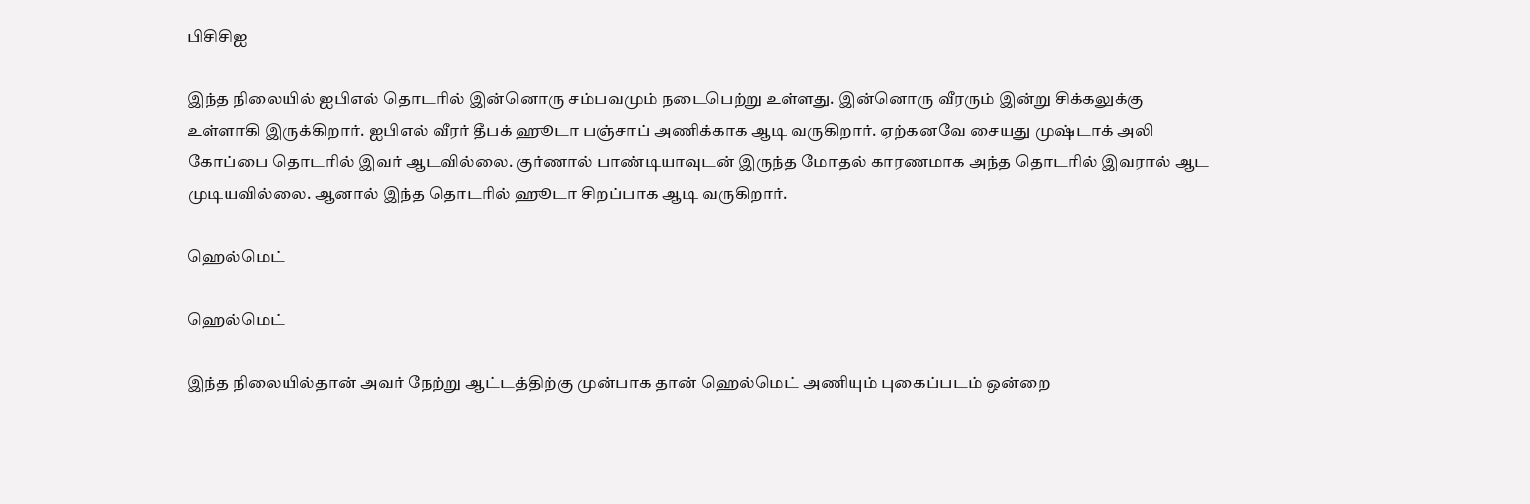பிசிசிஐ

இந்த நிலையில் ஐபிஎல் தொடரில் இன்னொரு சம்பவமும் நடைபெற்று உள்ளது. இன்னொரு வீரரும் இன்று சிக்கலுக்கு உள்ளாகி இருக்கிறார். ஐபிஎல் வீரர் தீபக் ஹூடா பஞ்சாப் அணிக்காக ஆடி வருகிறார். ஏற்கனவே சையது முஷ்டாக் அலி கோப்பை தொடரில் இவர் ஆடவில்லை. குர்ணால் பாண்டியாவுடன் இருந்த மோதல் காரணமாக அந்த தொடரில் இவரால் ஆட முடியவில்லை. ஆனால் இந்த தொடரில் ஹூடா சிறப்பாக ஆடி வருகிறார்.

ஹெல்மெட்

ஹெல்மெட்

இந்த நிலையில்தான் அவர் நேற்று ஆட்டத்திற்கு முன்பாக தான் ஹெல்மெட் அணியும் புகைப்படம் ஒன்றை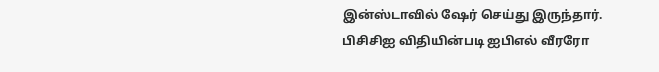இன்ஸ்டாவில் ஷேர் செய்து இருந்தார். பிசிசிஐ விதியின்படி ஐபிஎல் வீரரோ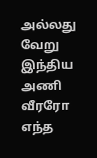அல்லது வேறு இந்திய அணி வீரரோ எந்த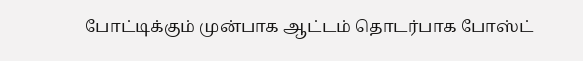போட்டிக்கும் முன்பாக ஆட்டம் தொடர்பாக போஸ்ட்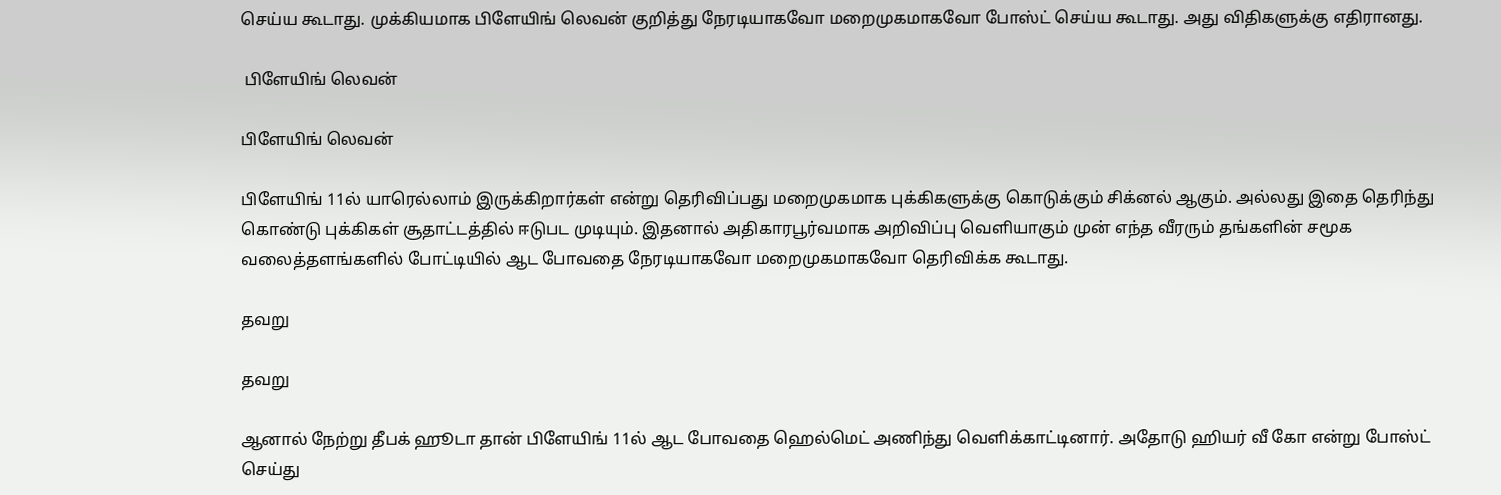செய்ய கூடாது. முக்கியமாக பிளேயிங் லெவன் குறித்து நேரடியாகவோ மறைமுகமாகவோ போஸ்ட் செய்ய கூடாது. அது விதிகளுக்கு எதிரானது.

 பிளேயிங் லெவன்

பிளேயிங் லெவன்

பிளேயிங் 11ல் யாரெல்லாம் இருக்கிறார்கள் என்று தெரிவிப்பது மறைமுகமாக புக்கிகளுக்கு கொடுக்கும் சிக்னல் ஆகும். அல்லது இதை தெரிந்து கொண்டு புக்கிகள் சூதாட்டத்தில் ஈடுபட முடியும். இதனால் அதிகாரபூர்வமாக அறிவிப்பு வெளியாகும் முன் எந்த வீரரும் தங்களின் சமூக வலைத்தளங்களில் போட்டியில் ஆட போவதை நேரடியாகவோ மறைமுகமாகவோ தெரிவிக்க கூடாது.

தவறு

தவறு

ஆனால் நேற்று தீபக் ஹூடா தான் பிளேயிங் 11ல் ஆட போவதை ஹெல்மெட் அணிந்து வெளிக்காட்டினார். அதோடு ஹியர் வீ கோ என்று போஸ்ட் செய்து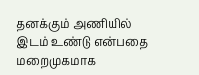தனக்கும் அணியில் இடம் உண்டு என்பதை மறைமுகமாக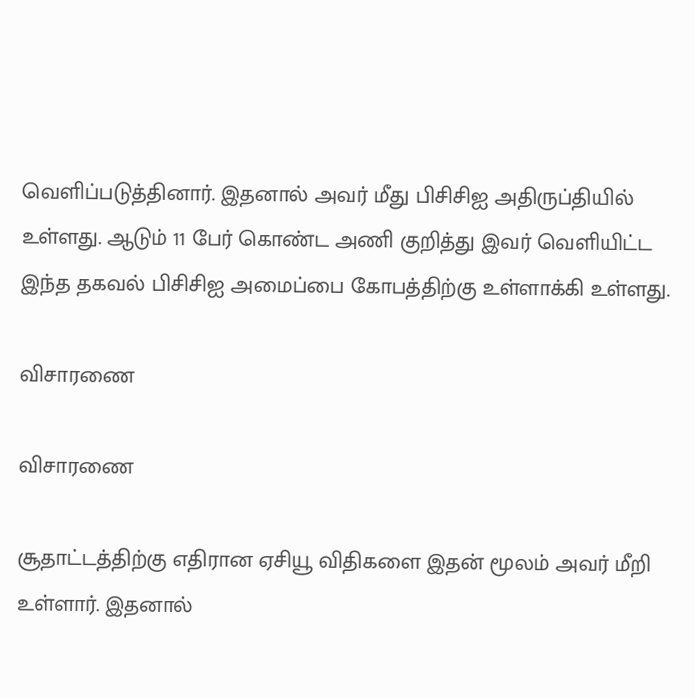வெளிப்படுத்தினார். இதனால் அவர் மீது பிசிசிஐ அதிருப்தியில் உள்ளது. ஆடும் 11 பேர் கொண்ட அணி குறித்து இவர் வெளியிட்ட இந்த தகவல் பிசிசிஐ அமைப்பை கோபத்திற்கு உள்ளாக்கி உள்ளது.

விசாரணை

விசாரணை

சூதாட்டத்திற்கு எதிரான ஏசியூ விதிகளை இதன் மூலம் அவர் மீறி உள்ளார். இதனால்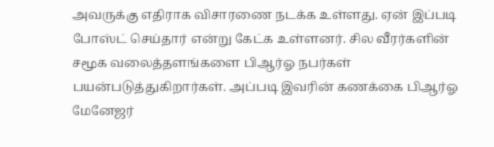அவருக்கு எதிராக விசாரணை நடக்க உள்ளது. ஏன் இப்படி போஸ்ட் செய்தார் என்று கேட்க உள்ளனர். சில வீரர்களின் சமூக வலைத்தளங்களை பிஆர்ஓ நபர்கள் பயன்படுத்துகிறார்கள். அப்படி இவரின் கணக்கை பிஆர்ஓ மேனேஜர்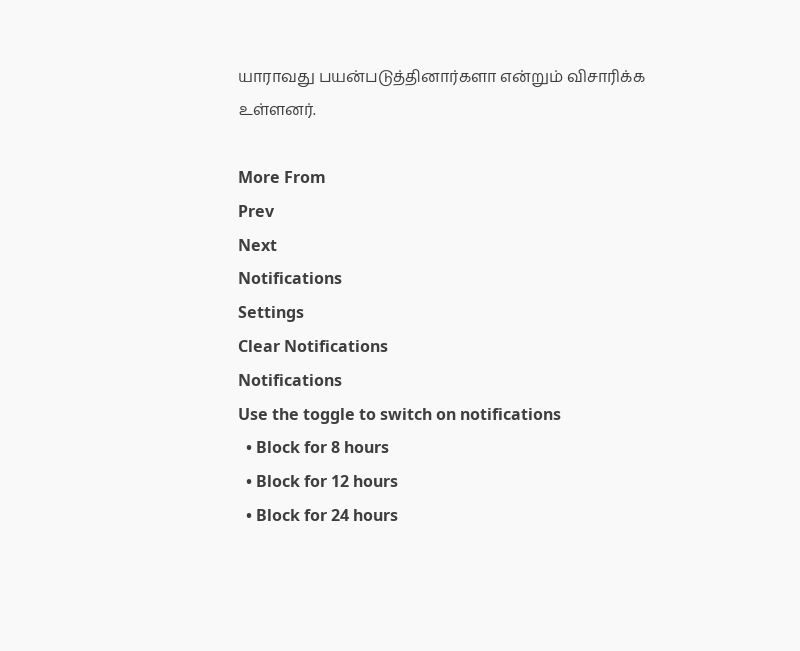யாராவது பயன்படுத்தினார்களா என்றும் விசாரிக்க உள்ளனர்.

More From
Prev
Next
Notifications
Settings
Clear Notifications
Notifications
Use the toggle to switch on notifications
  • Block for 8 hours
  • Block for 12 hours
  • Block for 24 hours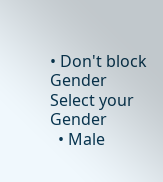• Don't block
Gender
Select your Gender
  • Male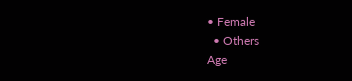• Female
  • Others
Age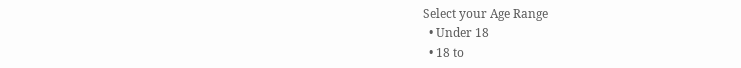Select your Age Range
  • Under 18
  • 18 to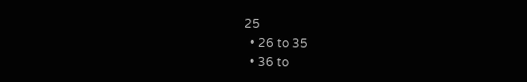25
  • 26 to 35
  • 36 to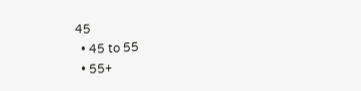45
  • 45 to 55
  • 55+